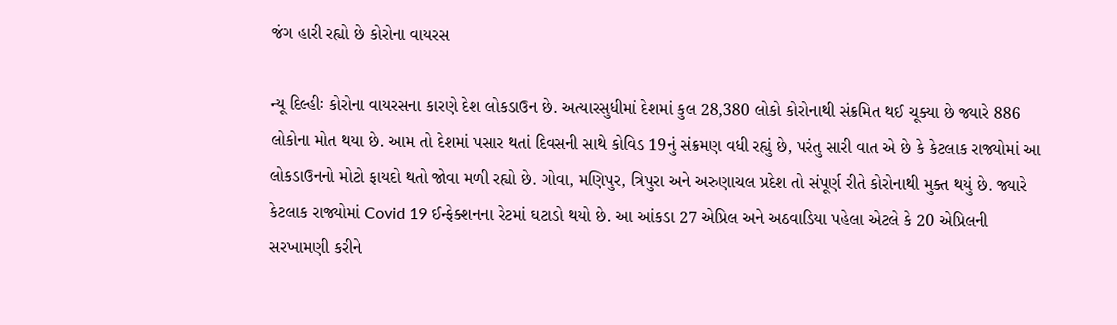જંગ હારી રહ્યો છે કોરોના વાયરસ

ન્યૂ દિલ્હીઃ કોરોના વાયરસના કારણે દેશ લોકડાઉન છે. અત્યારસુધીમાં દેશમાં કુલ 28,380 લોકો કોરોનાથી સંક્રમિત થઈ ચૂક્યા છે જ્યારે 886 લોકોના મોત થયા છે. આમ તો દેશમાં પસાર થતાં દિવસની સાથે કોવિડ 19નું સંક્રમણ વધી રહ્યું છે, પરંતુ સારી વાત એ છે કે કેટલાક રાજ્યોમાં આ લોકડાઉનનો મોટો ફાયદો થતો જોવા મળી રહ્યો છે. ગોવા, મણિપુર, ત્રિપુરા અને અરુણાચલ પ્રદેશ તો સંપૂર્ણ રીતે કોરોનાથી મુક્ત થયું છે. જ્યારે કેટલાક રાજ્યોમાં Covid 19 ઈન્ફેક્શનના રેટમાં ઘટાડો થયો છે. આ આંકડા 27 એપ્રિલ અને અઠવાડિયા પહેલા એટલે કે 20 એપ્રિલની સરખામણી કરીને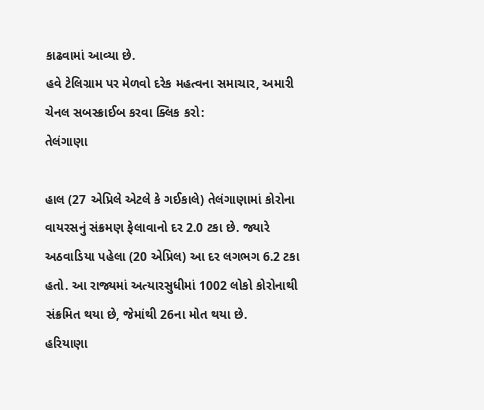કાઢવામાં આવ્યા છે.
હવે ટેલિગ્રામ પર મેળવો દરેક મહત્વના સમાચાર, અમારી ચેનલ સબસ્ક્રાઈબ કરવા ક્લિક કરો:
તેલંગાણા

હાલ (27 એપ્રિલે એટલે કે ગઈકાલે) તેલંગાણામાં કોરોના વાયરસનું સંક્રમણ ફેલાવાનો દર 2.0 ટકા છે. જ્યારે અઠવાડિયા પહેલા (20 એપ્રિલ) આ દર લગભગ 6.2 ટકા હતો. આ રાજ્યમાં અત્યારસુધીમાં 1002 લોકો કોરોનાથી સંક્રમિત થયા છે, જેમાંથી 26ના મોત થયા છે.
હરિયાણા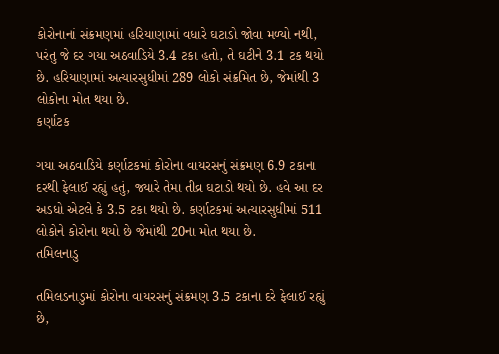કોરોનાનાં સંક્રમણમાં હરિયાણામાં વધારે ઘટાડો જોવા મળ્યો નથી, પરંતુ જે દર ગયા અઠવાડિયે 3.4 ટકા હતો, તે ઘટીને 3.1 ટક થયો છે. હરિયાણામાં અત્યારસુધીમાં 289 લોકો સંક્રમિત છે, જેમાંથી 3 લોકોના મોત થયા છે.
કર્ણાટક

ગયા અઠવાડિયે કર્ણાટકમાં કોરોના વાયરસનું સંક્રમણ 6.9 ટકાના દરથી ફેલાઈ રહ્યું હતું, જ્યારે તેમા તીવ્ર ઘટાડો થયો છે. હવે આ દર અડધો એટલે કે 3.5 ટકા થયો છે. કર્ણાટકમાં અત્યારસુધીમાં 511 લોકોને કોરોના થયો છે જેમાંથી 20ના મોત થયા છે.
તમિલનાડુ

તમિલડનાડુમાં કોરોના વાયરસનું સંક્રમણ 3.5 ટકાના દરે ફેલાઈ રહ્યું છે,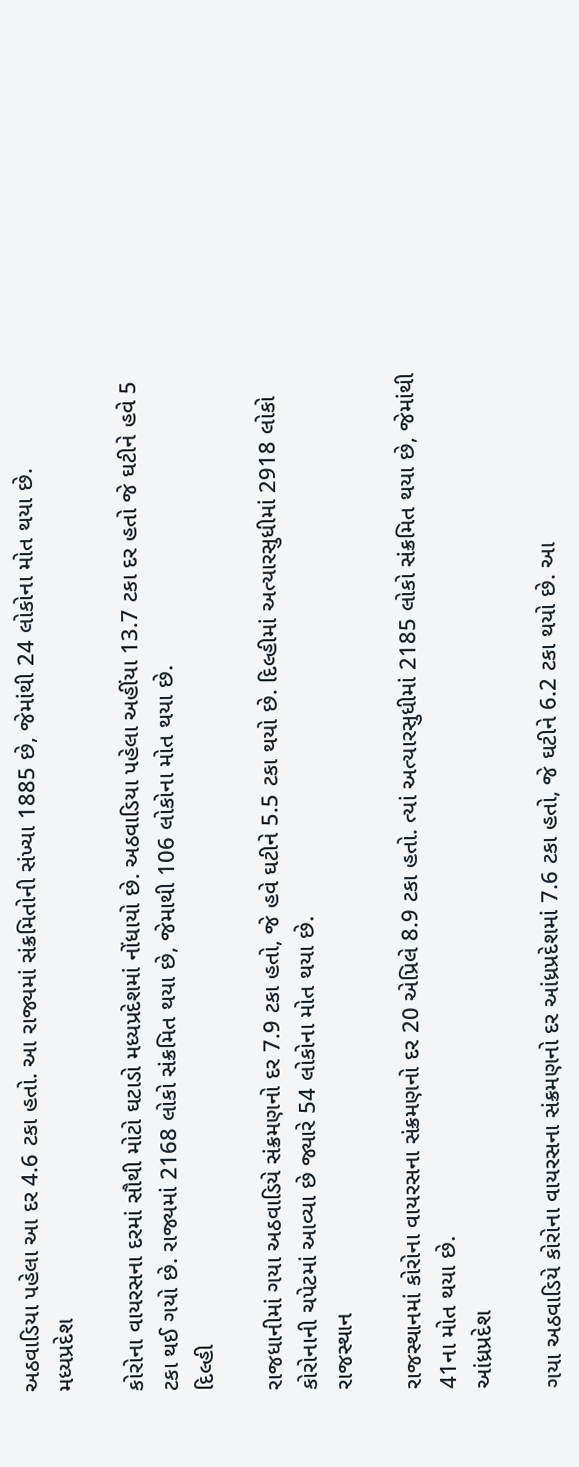અઠવાડિયા પહેલા આ દર 4.6 ટકા હતો. આ રાજ્યમાં સંક્રમિતોની સંખ્યા 1885 છે, જેમાંથી 24 લોકોના મોત થયા છે.
મધ્યપ્રદેશ

કોરોના વાયરસના દરમાં સૌથી મોટો ઘટાડો મધ્યપ્રદેશમાં નોંધાયો છે. અઠવાડિયા પહેલા અહીંયા 13.7 ટકા દર હતો જે ઘટીને હવે 5 ટકા થઈ ગયો છે. રાજ્યમાં 2168 લોકો સંક્રમિત થયા છે, જેમાથી 106 લોકોના મોત થયા છે.
દિલ્હી

રાજધાનીમાં ગયા અઠવાડિયે સંક્રમણનો દર 7.9 ટકા હતો, જે હવે ઘટીને 5.5 ટકા થયો છે. દિલ્હીમાં અત્યારસુધીમાં 2918 લોકો કોરોનાની ચપેટમાં આવ્યા છે જ્યારે 54 લોકોના મોત થયા છે.
રાજસ્થાન

રાજસ્થાનમાં કોરોના વાયરસના સંક્રમણનો દર 20 એપ્રિલે 8.9 ટકા હતો. ત્યાં અત્યારસુધીમાં 2185 લોકો સંક્રમિત થયા છે, જેમાંથી 41ના મોત થયા છે.
આંધ્રપ્રદેશ

ગયા અઠવાડિયે કોરોના વાયરસના સંક્રમણનો દર આંધ્રપ્રદેશમાં 7.6 ટકા હતો, જે ઘટીને 6.2 ટકા થયો છે. આ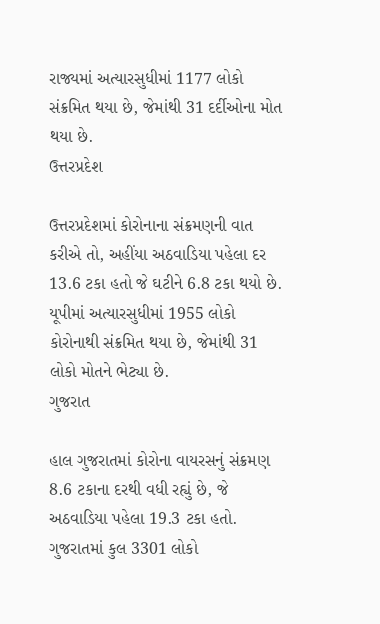રાજ્યમાં અત્યારસુધીમાં 1177 લોકો સંક્રમિત થયા છે, જેમાંથી 31 દર્દીઓના મોત થયા છે.
ઉત્તરપ્રદેશ

ઉત્તરપ્રદેશમાં કોરોનાના સંક્રમણની વાત કરીએ તો, અહીંયા અઠવાડિયા પહેલા દર 13.6 ટકા હતો જે ઘટીને 6.8 ટકા થયો છે. યૂપીમાં અત્યારસુધીમાં 1955 લોકો કોરોનાથી સંક્રમિત થયા છે, જેમાંથી 31 લોકો મોતને ભેટ્યા છે.
ગુજરાત

હાલ ગુજરાતમાં કોરોના વાયરસનું સંક્રમણ 8.6 ટકાના દરથી વધી રહ્યું છે, જે અઠવાડિયા પહેલા 19.3 ટકા હતો. ગુજરાતમાં કુલ 3301 લોકો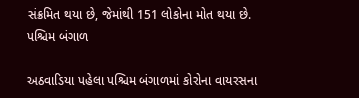સંક્રમિત થયા છે, જેમાંથી 151 લોકોના મોત થયા છે.
પશ્ચિમ બંગાળ

અઠવાડિયા પહેલા પશ્ચિમ બંગાળમાં કોરોના વાયરસના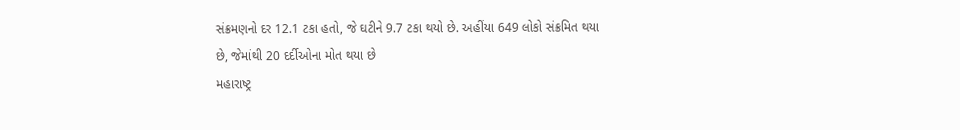સંક્રમણનો દર 12.1 ટકા હતો, જે ઘટીને 9.7 ટકા થયો છે. અહીંયા 649 લોકો સંક્રમિત થયા છે, જેમાંથી 20 દર્દીઓના મોત થયા છે
મહારાષ્ટ્ર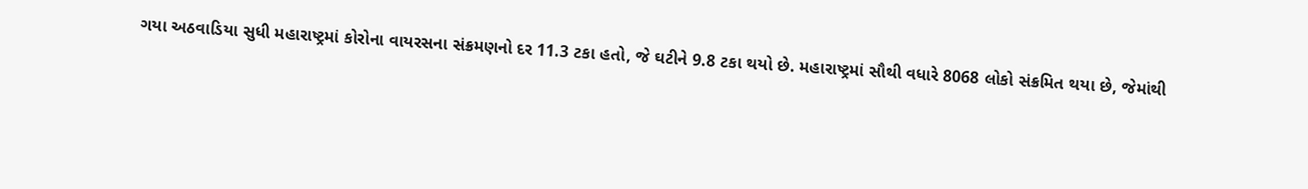ગયા અઠવાડિયા સુધી મહારાષ્ટ્રમાં કોરોના વાયરસના સંક્રમણનો દર 11.3 ટકા હતો, જે ઘટીને 9.8 ટકા થયો છે. મહારાષ્ટ્રમાં સૌથી વધારે 8068 લોકો સંક્રમિત થયા છે, જેમાંથી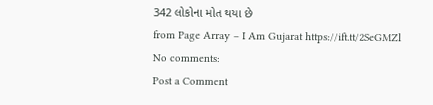342 લોકોના મોત થયા છે
from Page Array – I Am Gujarat https://ift.tt/2SeGMZl
No comments:
Post a Comment